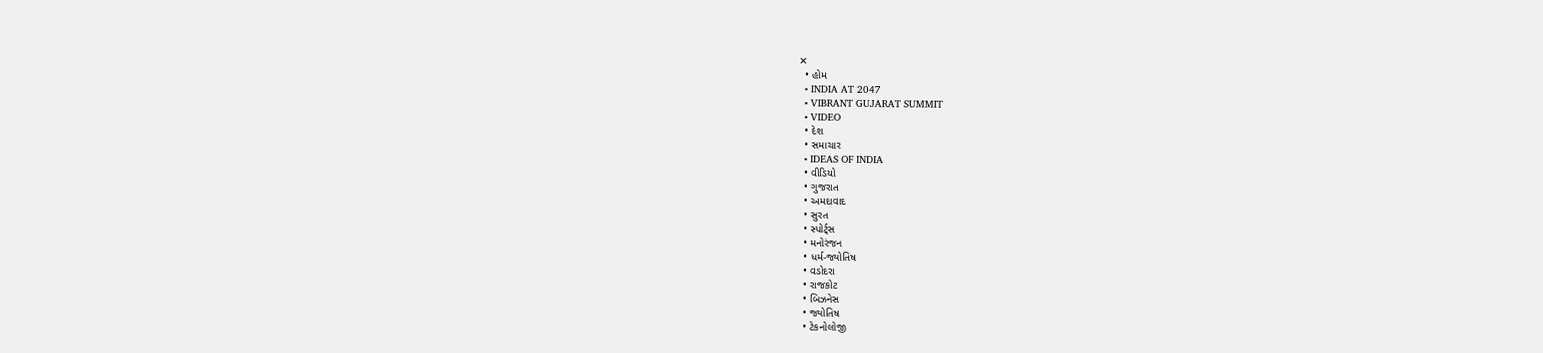✕
  • હોમ
  • INDIA AT 2047
  • VIBRANT GUJARAT SUMMIT
  • VIDEO
  • દેશ
  • સમાચાર
  • IDEAS OF INDIA
  • વીડિયો
  • ગુજરાત
  • અમદાવાદ
  • સુરત
  • સ્પોર્ટ્સ
  • મનોરંજન
  • ધર્મ-જ્યોતિષ
  • વડોદરા
  • રાજકોટ
  • બિઝનેસ
  • જ્યોતિષ
  • ટેકનોલોજી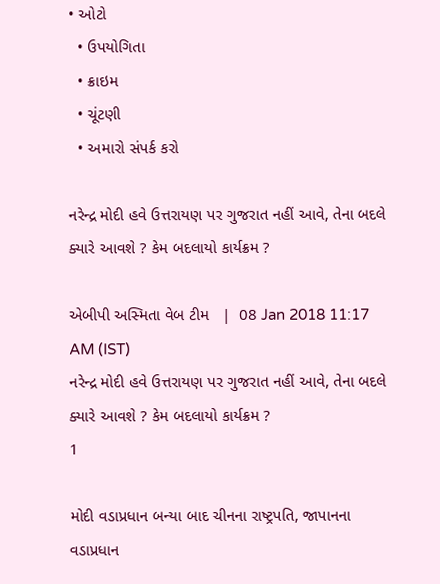• ઓટો
  • ઉપયોગિતા
  • ક્રાઇમ
  • ચૂંટણી
  • અમારો સંપર્ક કરો

નરેન્દ્ર મોદી હવે ઉત્તરાયણ પર ગુજરાત નહીં આવે, તેના બદલે ક્યારે આવશે ? કેમ બદલાયો કાર્યક્રમ ?

એબીપી અસ્મિતા વેબ ટીમ   |  08 Jan 2018 11:17 AM (IST)
નરેન્દ્ર મોદી હવે ઉત્તરાયણ પર ગુજરાત નહીં આવે, તેના બદલે ક્યારે આવશે ? કેમ બદલાયો કાર્યક્રમ ?
1

મોદી વડાપ્રધાન બન્યા બાદ ચીનના રાષ્ટ્રપતિ, જાપાનના વડાપ્રધાન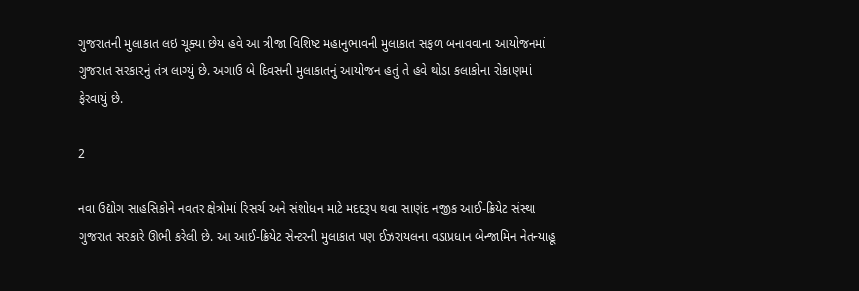ગુજરાતની મુલાકાત લઇ ચૂક્યા છેય હવે આ ત્રીજા વિશિષ્ટ મહાનુભાવની મુલાકાત સફળ બનાવવાના આયોજનમાં ગુજરાત સરકારનું તંત્ર લાગ્યું છે. અગાઉ બે દિવસની મુલાકાતનું આયોજન હતું તે હવે થોડા કલાકોના રોકાણમાં ફેરવાયું છે.

2

નવા ઉદ્યોગ સાહસિકોને નવતર ક્ષેત્રોમાં રિસર્ચ અને સંશોધન માટે મદદરૂપ થવા સાણંદ નજીક આઈ-ક્રિયેટ સંસ્થા ગુજરાત સરકારે ઊભી કરેલી છે. આ આઈ-ક્રિયેટ સેન્ટરની મુલાકાત પણ ઈઝરાયલના વડાપ્રધાન બેન્જામિન નેતન્યાહૂ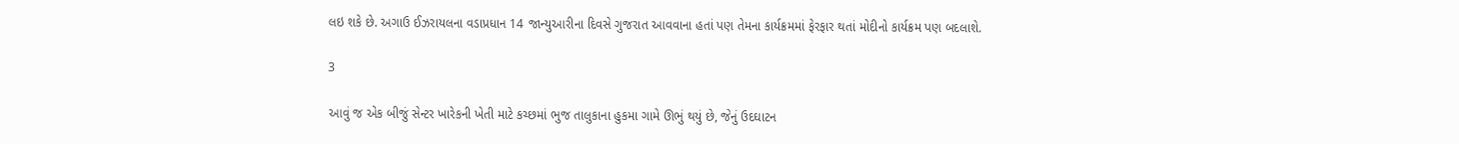લઇ શકે છે. અગાઉ ઈઝરાયલના વડાપ્રધાન 14 જાન્યુઆરીના દિવસે ગુજરાત આવવાના હતાં પણ તેમના કાર્યક્રમમાં ફેરફાર થતાં મોદીનો કાર્યક્રમ પણ બદલાશે.

3

આવું જ એક બીજું સેન્ટર ખારેકની ખેતી માટે કચ્છમાં ભુજ તાલુકાના હુકમા ગામે ઊભું થયું છે, જેનું ઉદઘાટન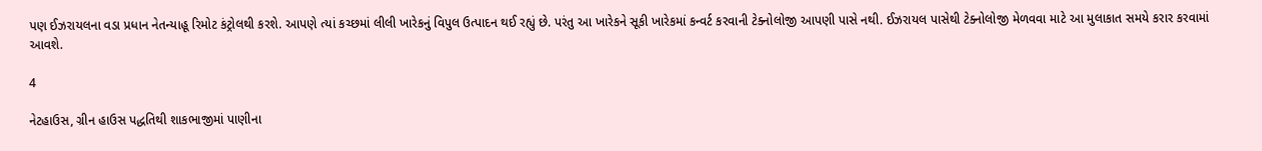પણ ઈઝરાયલના વડા પ્રધાન નેતન્યાહૂ રિમોટ કંટ્રોલથી કરશે. આપણે ત્યાં કચ્છમાં લીલી ખારેકનું વિપુલ ઉત્પાદન થઈ રહ્યું છે. પરંતુ આ ખારેકને સૂકી ખારેકમાં કન્વર્ટ કરવાની ટેક્નોલોજી આપણી પાસે નથી. ઈઝરાયલ પાસેથી ટેક્નોલોજી મેળવવા માટે આ મુલાકાત સમયે કરાર કરવામાં આવશે.

4

નેટહાઉસ, ગ્રીન હાઉસ પદ્ધતિથી શાકભાજીમાં પાણીના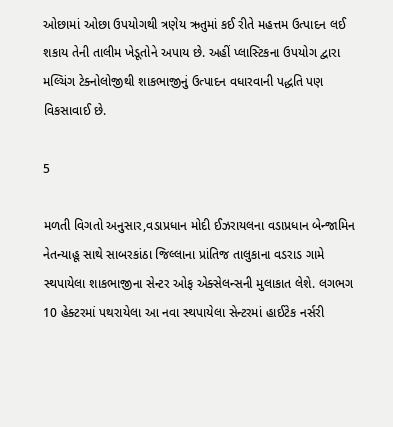ઓછામાં ઓછા ઉપયોગથી ત્રણેય ઋતુમાં કઈ રીતે મહત્તમ ઉત્પાદન લઈ શકાય તેની તાલીમ ખેડૂતોને અપાય છે. અહીં પ્લાસ્ટિકના ઉપયોગ દ્વારા મલ્ચિંગ ટેક્નોલોજીથી શાકભાજીનું ઉત્પાદન વધારવાની પદ્ધતિ પણ વિકસાવાઈ છે.

5

મળતી વિગતો અનુસાર,વડાપ્રધાન મોદી ઈઝરાયલના વડાપ્રધાન બેન્જામિન નેતન્યાહૂ સાથે સાબરકાંઠા જિલ્લાના પ્રાંતિજ તાલુકાના વડરાડ ગામે સ્થપાયેલા શાકભાજીના સેન્ટર ઓફ એક્સેલન્સની મુલાકાત લેશે. લગભગ 10 હેક્ટરમાં પથરાયેલા આ નવા સ્થપાયેલા સેન્ટરમાં હાઈટેક નર્સરી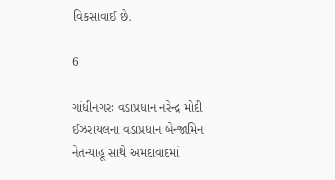વિકસાવાઈ છે.

6

ગાંધીનગરઃ વડાપ્રધાન નરેન્દ્ર મોદી ઈઝરાયલના વડાપ્રધાન બેન્જામિન નેતન્યાહૂ સાથે અમદાવાદમાં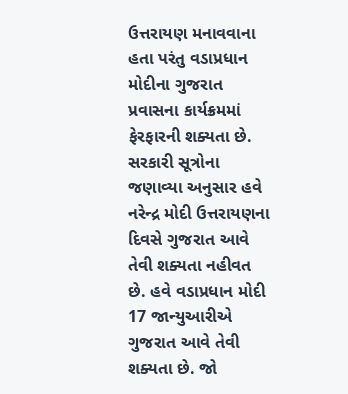ઉત્તરાયણ મનાવવાના હતા પરંતુ વડાપ્રધાન મોદીના ગુજરાત પ્રવાસના કાર્યક્રમમાં ફેરફારની શક્યતા છે. સરકારી સૂત્રોના જણાવ્યા અનુસાર હવે નરેન્દ્ર મોદી ઉત્તરાયણના દિવસે ગુજરાત આવે તેવી શક્યતા નહીવત છે. હવે વડાપ્રધાન મોદી 17 જાન્યુઆરીએ ગુજરાત આવે તેવી શક્યતા છે. જો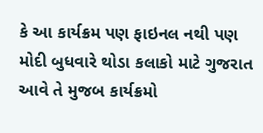કે આ કાર્યક્રમ પણ ફાઇનલ નથી પણ મોદી બુધવારે થોડા કલાકો માટે ગુજરાત આવે તે મુજબ કાર્યક્રમો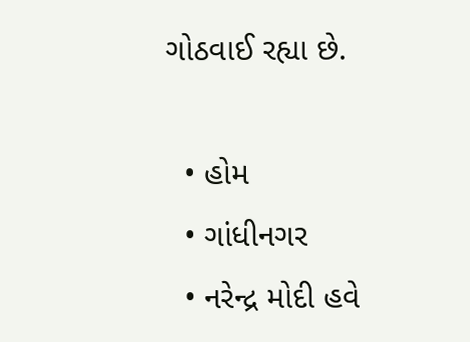ગોઠવાઈ રહ્યા છે.

  • હોમ
  • ગાંધીનગર
  • નરેન્દ્ર મોદી હવે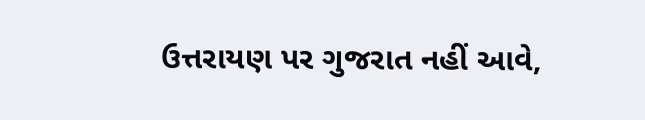ઉત્તરાયણ પર ગુજરાત નહીં આવે,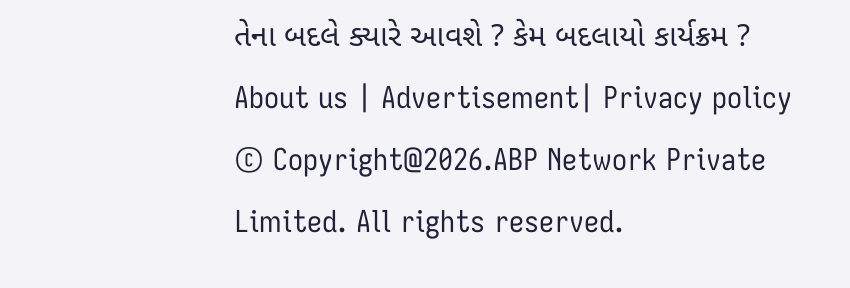તેના બદલે ક્યારે આવશે ? કેમ બદલાયો કાર્યક્રમ ?
About us | Advertisement| Privacy policy
© Copyright@2026.ABP Network Private Limited. All rights reserved.